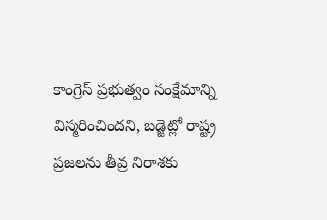కాంగ్రెస్ ప్రభుత్వం సంక్షేమాన్ని విస్మరించిందని, బడ్జెట్లో రాష్ట్ర ప్రజలను తీవ్ర నిరాశకు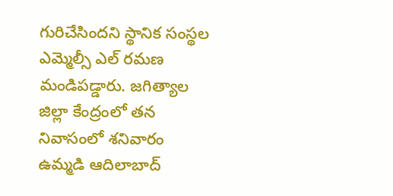గురిచేసిందని స్థానిక సంస్థల ఎమ్మెల్సీ ఎల్ రమణ మండిపడ్డారు. జగిత్యాల జిల్లా కేంద్రంలో తన నివాసంలో శనివారం
ఉమ్మడి ఆదిలాబాద్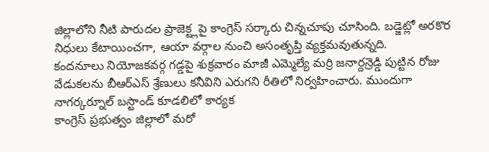జిల్లాలోని నీటి పారుదల ప్రాజెక్ట్లపై కాంగ్రెస్ సర్కారు చిన్నచూపు చూసింది. బడ్జెట్లో అరకొర నిధులు కేటాయించగా, ఆయా వర్గాల నుంచి అసంతృప్తి వ్యక్తమవుతున్నది.
కందనూలు నియోజకవర్గ గడ్డపై శుక్రవారం మాజీ ఎమ్మెల్యే మర్రి జనార్దన్రెడ్డి పుట్టిన రోజు వేడుకలను బీఆర్ఎస్ శ్రేణులు కనీవిని ఎరుగని రీతిలో నిర్వహించారు. ముందుగా నాగర్కర్నూల్ బస్టాండ్ కూడలిలో కార్యక
కాంగ్రెస్ ప్రభుత్వం జిల్లాలో మరో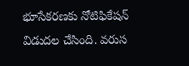భూసేకరణకు నోటిఫికేషన్ విడుదల చేసింది. వరుస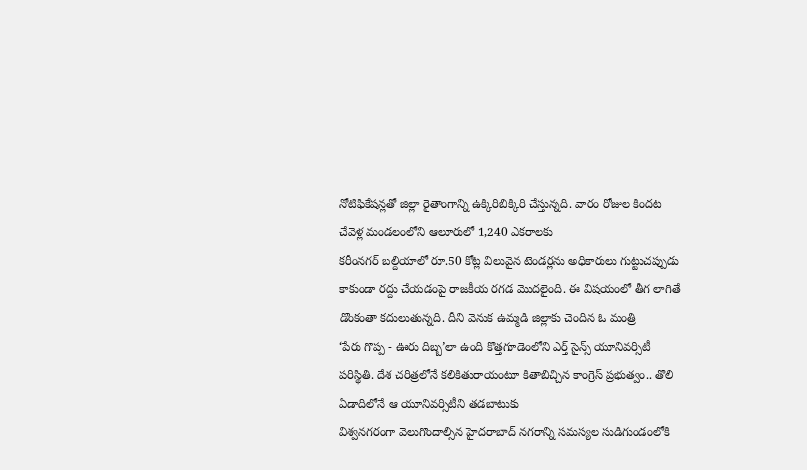నోటిఫికేషన్లతో జిల్లా రైతాంగాన్ని ఉక్కిరిబిక్కిరి చేస్తున్నది. వారం రోజుల కిందట చేవెళ్ల మండలంలోని ఆలూరులో 1,240 ఎకరాలకు
కరీంనగర్ బల్దియాలో రూ.50 కోట్ల విలువైన టెండర్లను అధికారులు గుట్టుచప్పుడు కాకుండా రద్దు చేయడంపై రాజకీయ రగడ మొదలైంది. ఈ విషయంలో తీగ లాగితే డొంకంతా కదులుతున్నది. దీని వెనుక ఉమ్మడి జిల్లాకు చెందిన ఓ మంత్రి
‘పేరు గొప్ప - ఊరు దిబ్బ’లా ఉంది కొత్తగూడెంలోని ఎర్త్ సైన్స్ యూనివర్సిటీ పరిస్థితి. దేశ చరిత్రలోనే కలికితురాయంటూ కితాబిచ్చిన కాంగ్రెస్ ప్రభుత్వం.. తొలి ఏడాదిలోనే ఆ యూనివర్సిటీని తడబాటుకు
విశ్వనగరంగా వెలుగొందాల్సిన హైదరాబాద్ నగరాన్ని సమస్యల సుడిగుండంలోకి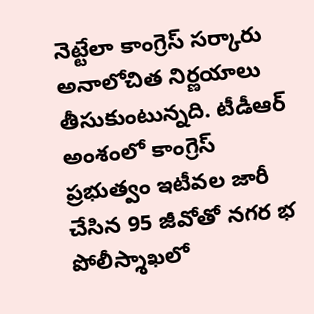నెట్టేలా కాంగ్రెస్ సర్కారు అనాలోచిత నిర్ణయాలు తీసుకుంటున్నది. టీడీఆర్ అంశంలో కాంగ్రెస్ ప్రభుత్వం ఇటీవల జారీ చేసిన 95 జీవోతో నగర భ
పోలీస్శాఖలో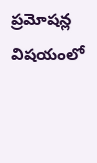ప్రమోషన్ల విషయంలో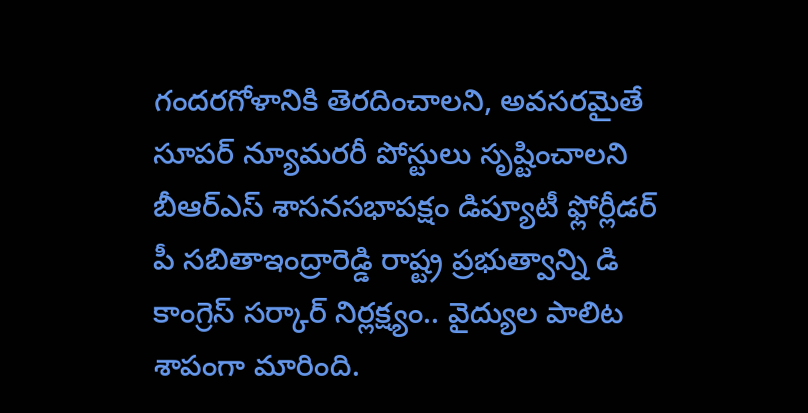గందరగోళానికి తెరదించాలని, అవసరమైతే సూపర్ న్యూమరరీ పోస్టులు సృష్టించాలని బీఆర్ఎస్ శాసనసభాపక్షం డిప్యూటీ ఫ్లోర్లీడర్ పీ సబితాఇంద్రారెడ్డి రాష్ట్ర ప్రభుత్వాన్ని డి
కాంగ్రెస్ సర్కార్ నిర్లక్ష్యం.. వైద్యుల పాలిట శాపంగా మారింది.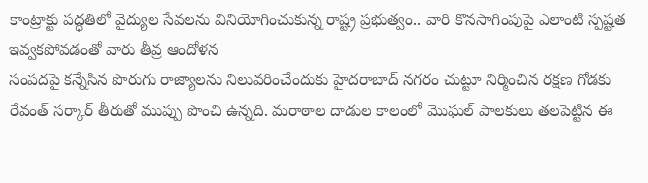కాంట్రాక్టు పద్ధతిలో వైద్యుల సేవలను వినియోగించుకున్న రాష్ట్ర ప్రభుత్వం.. వారి కొనసాగింపుపై ఎలాంటి స్పష్టత ఇవ్వకపోవడంతో వారు తీవ్ర ఆందోళన
సంపదపై కన్నేసిన పొరుగు రాజ్యాలను నిలువరించేందుకు హైదరాబాద్ నగరం చుట్టూ నిర్మించిన రక్షణ గోడకు రేవంత్ సర్కార్ తీరుతో ముప్పు పొంచి ఉన్నది. మరాఠాల దాడుల కాలంలో మొఘల్ పాలకులు తలపెట్టిన ఈ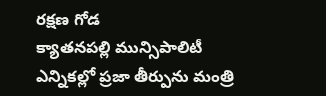రక్షణ గోడ
క్యాతనపల్లి మున్సిపాలిటీ ఎన్నికల్లో ప్రజా తీర్పును మంత్రి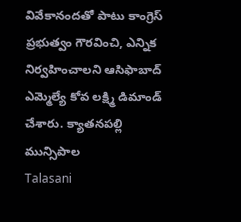వివేకానందతో పాటు కాంగ్రెస్ ప్రభుత్వం గౌరవించి, ఎన్నిక నిర్వహించాలని ఆసిఫాబాద్ ఎమ్మెల్యే కోవ లక్ష్మి డిమాండ్ చేశారు. క్యాతనపల్లి మున్సిపాల
Talasani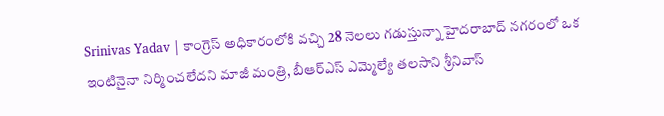Srinivas Yadav | కాంగ్రెస్ అధికారంలోకి వచ్చి 28 నెలలు గడుస్తున్నా హైదరాబాద్ నగరంలో ఒక ఇంటినైనా నిర్మించలేదని మాజీ మంత్రి, బీఆర్ఎస్ ఎమ్మెల్యే తలసాని శ్రీనివాస్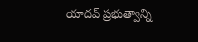యాదవ్ ప్రభుత్వాన్ని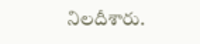నిలదీశారు.